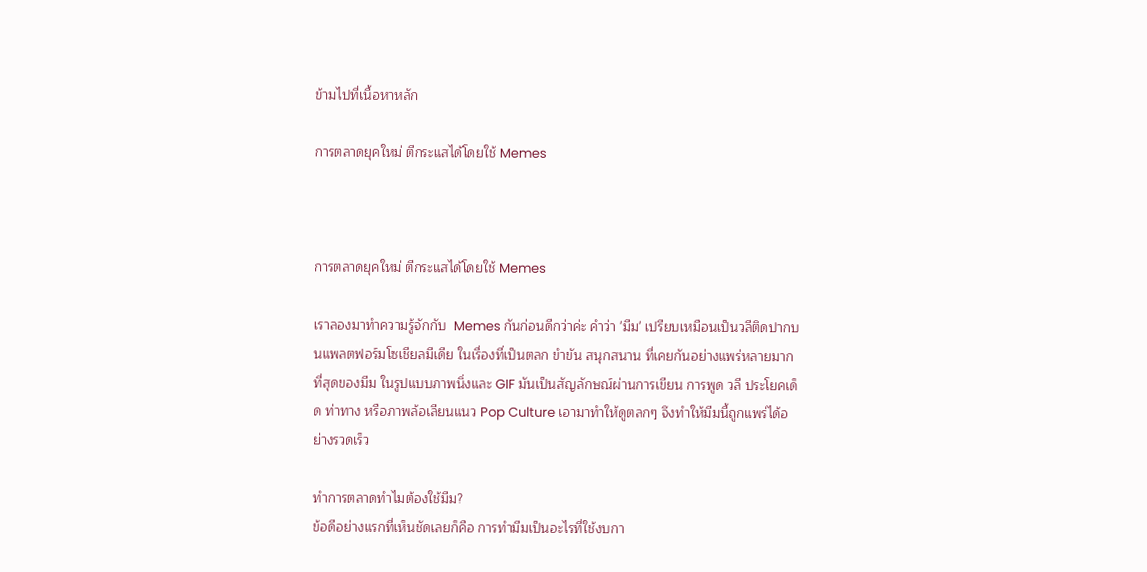ข้ามไปที่เนื้อหาหลัก

การตลาดยุคใหม่ ตีกระแสได้โดยใช้ Memes



การตลาดยุคใหม่ ตีกระแสได้โดยใช้ Memes

เราลองมาทำความรู้จักกับ  Memes กันก่อนดีกว่าค่ะ คำว่า 'มีม' เปรียบเหมือนเป็นวลีติดปากบนแพลตฟอร์มโซเชียลมีเดีย ในเรื่องที่เป็นตลก ขำขัน สนุกสนาน ที่เคยกันอย่างแพร่หลายมากที่สุดของมีม ในรูปแบบภาพนิ่งและ GIF มันเป็นสัญลักษณ์ผ่านการเขียน การพูด วลี ประโยคเด็ด ท่าทาง หรือภาพล้อเลียนแนว Pop Culture เอามาทำให้ดูตลกๆ จึงทำให้มีมนี้ถูกแพร่ได้อย่างรวดเร็ว

ทำการตลาดทำไมต้องใช้มีม?
ข้อดีอย่างแรกที่เห็นชัดเลยก็คือ การทำมีมเป็นอะไรที่ใช้งบกา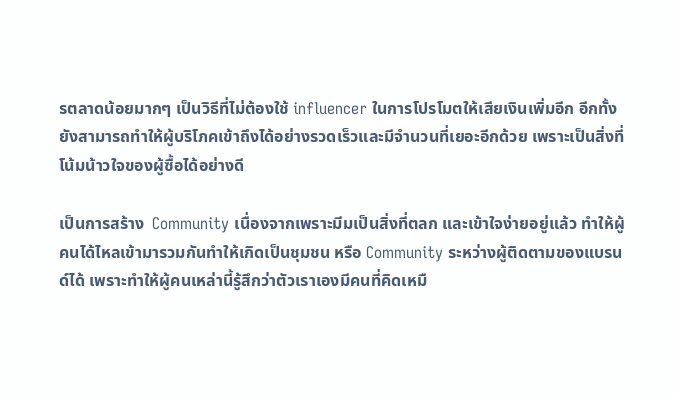รตลาดน้อยมากๆ เป็นวิธีที่ไม่ต้องใช้ influencer ในการโปรโมตให้เสียเงินเพิ่มอีก อีกทั้งยังสามารถทำให้ผู้บริโภคเข้าถึงได้อย่างรวดเร็วและมีจำนวนที่เยอะอีกด้วย เพราะเป็นสิ่งที่โน้มน้าวใจของผู้ซื้อได้อย่างดี

เป็นการสร้าง  Community เนื่องจากเพราะมีมเป็นสิ่งที่ตลก และเข้าใจง่ายอยู่แล้ว ทำให้ผู้คนได้ไหลเข้ามารวมกันทำให้เกิดเป็นชุมชน หรือ Community ระหว่างผู้ติดตามของแบรนด์ได้ เพราะทำให้ผู้คนเหล่านี้รู้สึกว่าตัวเราเองมีคนที่คิดเหมื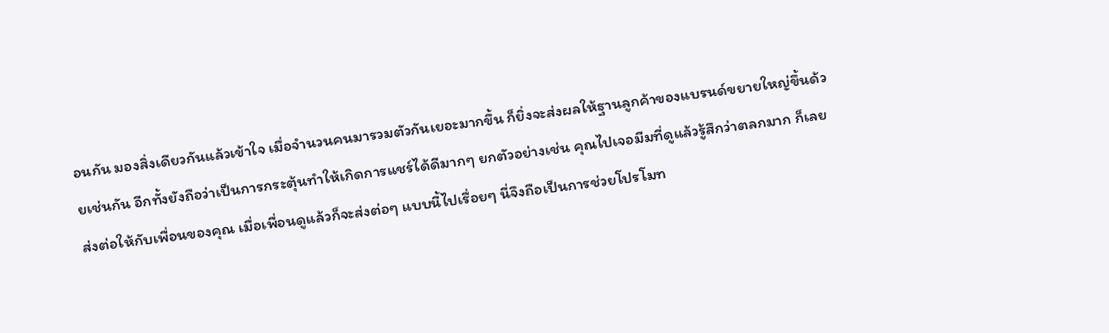อนกัน มองสิ่งเดียวกันแล้วเข้าใจ เมื่อจำนวนคนมารวมตัวกันเยอะมากขึ้น ก็ยิ่งจะส่งผลให้ฐานลูกค้าของแบรนด์ขยายใหญ่ขึ้นด้วยเช่นกัน อีกทั้งยังถือว่าเป็นการกระตุ้นทำให้เกิดการแชร์ได้ดีมากๆ ยกตัวอย่างเช่น คุณไปเจอมีมที่ดูแล้วรู้สึกว่าตลกมาก ก็เลยส่งต่อให้กับเพื่อนของคุณ เมื่อเพื่อนดูแล้วก็จะส่งต่อๆ แบบนี้ไปเรื่อยๆ นี่จึงถือเป็นการช่วยโปรโมท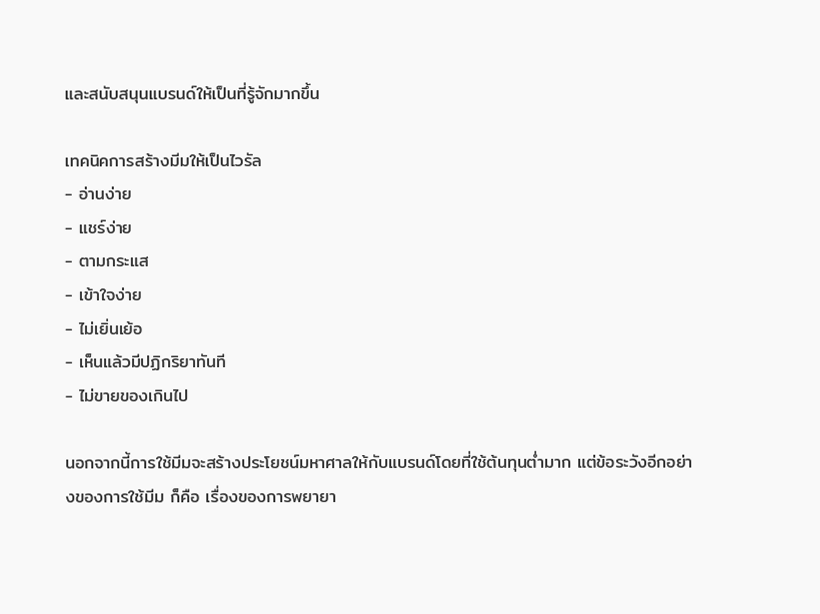และสนับสนุนแบรนด์ให้เป็นที่รู้จักมากขึ้น

เทคนิคการสร้างมีมให้เป็นไวรัล
- อ่านง่าย
- แชร์ง่าย
- ตามกระแส
- เข้าใจง่าย
- ไม่เยิ่นเย้อ
- เห็นแล้วมีปฏิกริยาทันที
- ไม่ขายของเกินไป

นอกจากนี้การใช้มีมจะสร้างประโยชน์มหาศาลให้กับแบรนด์โดยที่ใช้ต้นทุนต่ำมาก แต่ข้อระวังอีกอย่างของการใช้มีม ก็คือ เรื่องของการพยายา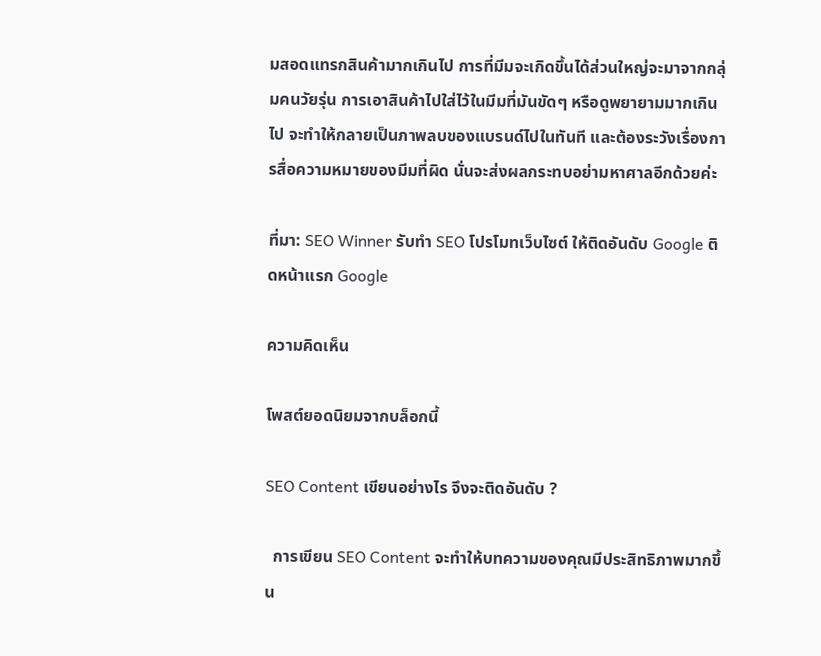มสอดแทรกสินค้ามากเกินไป การที่มีมจะเกิดขึ้นได้ส่วนใหญ่จะมาจากกลุ่มคนวัยรุ่น การเอาสินค้าไปใส่ไว้ในมีมที่มันขัดๆ หรือดูพยายามมากเกินไป จะทำให้กลายเป็นภาพลบของแบรนด์ไปในทันที และต้องระวังเรื่องการสื่อความหมายของมีมที่ผิด นั่นจะส่งผลกระทบอย่ามหาศาลอีกด้วยค่ะ

ที่มา: SEO Winner รับทำ SEO โปรโมทเว็บไซต์ ให้ติดอันดับ Google ติดหน้าแรก Google

ความคิดเห็น

โพสต์ยอดนิยมจากบล็อกนี้

SEO Content เขียนอย่างไร จึงจะติดอันดับ ?

  การเขียน SEO Content จะทำให้บทความของคุณมีประสิทธิภาพมากขึ้น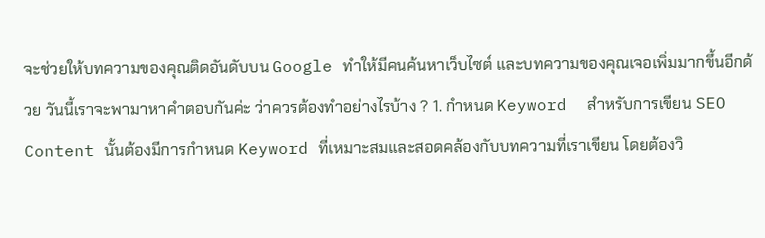จะช่วยให้บทความของคุณติดอันดับบน Google ทำให้มีคนค้นหาเว็บไซต์ และบทความของคุณเจอเพิ่มมากขึ้นอีกด้วย วันนี้เราจะพามาหาคำตอบกันค่ะ ว่าควรต้องทำอย่างไรบ้าง ? 1. กำหนด Keyword  สำหรับการเขียน SEO Content นั้นต้องมีการกำหนด Keyword ที่เหมาะสมและสอดคล้องกับบทความที่เราเขียน โดยต้องวิ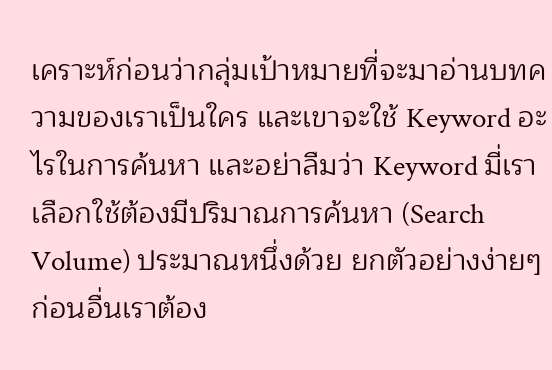เคราะห์ก่อนว่ากลุ่มเป้าหมายที่จะมาอ่านบทความของเราเป็นใคร และเขาจะใช้ Keyword อะไรในการค้นหา และอย่าลืมว่า Keyword มี่เราเลือกใช้ต้องมีปริมาณการค้นหา (Search Volume) ประมาณหนึ่งด้วย ยกตัวอย่างง่ายๆ ก่อนอื่นเราต้อง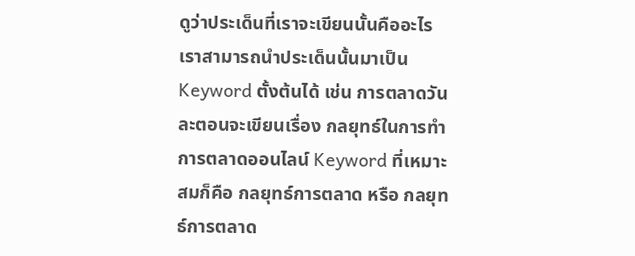ดูว่าประเด็นที่เราจะเขียนนั้นคืออะไร เราสามารถนำประเด็นนั้นมาเป็น Keyword ตั้งต้นได้ เช่น การตลาดวันละตอนจะเขียนเรื่อง กลยุทธ์ในการทำการตลาดออนไลน์ Keyword ที่เหมาะสมก็คือ กลยุทธ์การตลาด หรือ กลยุทธ์การตลาด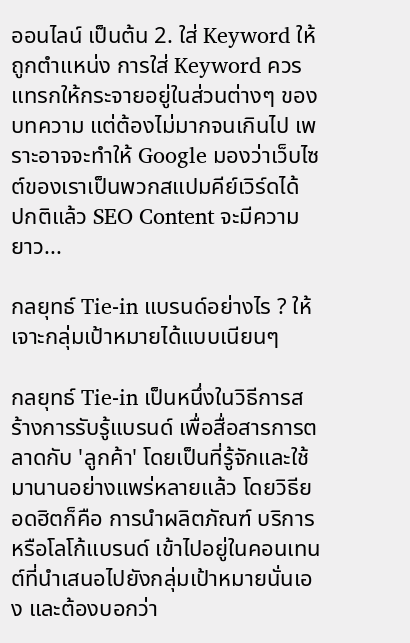ออนไลน์ เป็นต้น 2. ใส่ Keyword ให้ถูกตำแหน่ง การใส่ Keyword ควรแทรกให้กระจายอยู่ในส่วนต่างๆ ของบทความ แต่ต้องไม่มากจนเกินไป เพราะอาจจะทำให้ Google มองว่าเว็บไซต์ของเราเป็นพวกสแปมคีย์เวิร์ดได้  ปกติแล้ว SEO Content จะมีความยาว...

กลยุทธ์ Tie-in แบรนด์อย่างไร ? ให้เจาะกลุ่มเป้าหมายได้แบบเนียนๆ

กลยุทธ์ Tie-in เป็นหนึ่งในวิธีการสร้างการรับรู้แบรนด์ เพื่อสื่อสารการตลาดกับ 'ลูกค้า' โดยเป็นที่รู้จักและใช้มานานอย่างแพร่หลายแล้ว โดยวิธียอดฮิตก็คือ การนำผลิตภัณฑ์ บริการ หรือโลโก้แบรนด์ เข้าไปอยู่ในคอนเทนต์ที่นำเสนอไปยังกลุ่มเป้าหมายนั่นเอง และต้องบอกว่า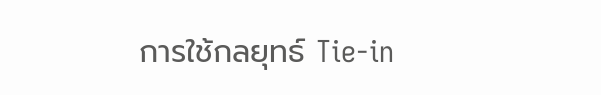การใช้กลยุทธ์ Tie-in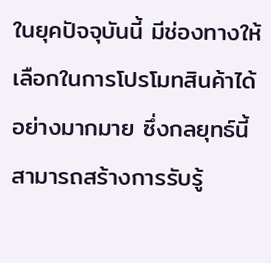ในยุคปัจจุบันนี้ มีช่องทางให้เลือกในการโปรโมทสินค้าได้อย่างมากมาย ซึ่งกลยุทธ์นี้สามารถสร้างการรับรู้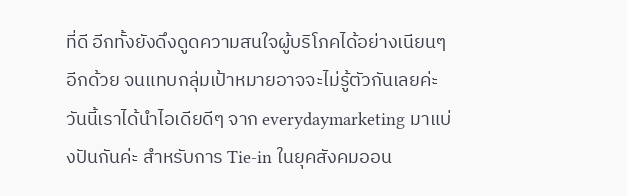ที่ดี อีกทั้งยังดึงดูดความสนใจผู้บริโภคได้อย่างเนียนๆ อีกด้วย จนแทบกลุ่มเป้าหมายอาจจะไม่รู้ตัวกันเลยค่ะ วันนี้เราได้นำไอเดียดีๆ จาก everydaymarketing มาแบ่งปันกันค่ะ สำหรับการ Tie-in ในยุคสังคมออน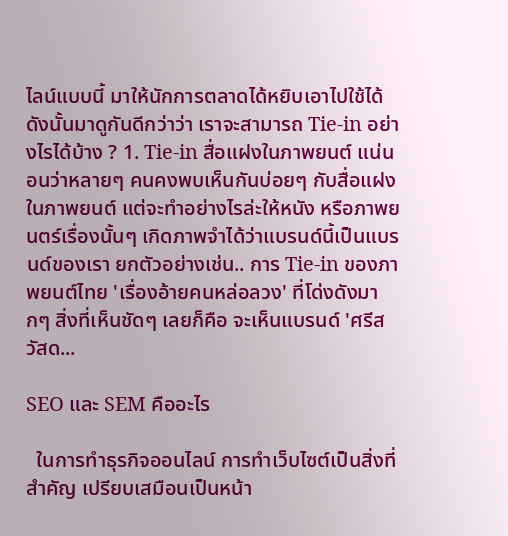ไลน์แบบนี้ มาให้นักการตลาดได้หยิบเอาไปใช้ได้ ดังนั้นมาดูกันดีกว่าว่า เราจะสามารถ Tie-in อย่างไรได้บ้าง ? 1. Tie-in สื่อแฝงในภาพยนต์ แน่นอนว่าหลายๆ คนคงพบเห็นกันบ่อยๆ กับสื่อแฝงในภาพยนต์ แต่จะทำอย่างไรล่ะให้หนัง หรือภาพยนตร์เรื่องนั้นๆ เกิดภาพจำได้ว่าแบรนด์นี้เป็นแบรนด์ของเรา ยกตัวอย่างเช่น.. การ Tie-in ของภาพยนต์ไทย 'เรื่องอ้ายคนหล่อลวง' ที่โด่งดังมากๆ สิ่งที่เห็นชัดๆ เลยก็คือ จะเห็นแบรนด์ 'ศรีสวัสด...

SEO และ SEM คืออะไร

  ในการทำธุรกิจออนไลน์ การทำเว็บไซต์เป็นสิ่งที่สำคัญ เปรียบเสมือนเป็นหน้า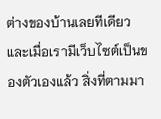ต่างของบ้านเลยทีเดียว และเมื่อเรามีเว็บไซต์เป็นของตัวเองแล้ว สิ่งที่ตามมา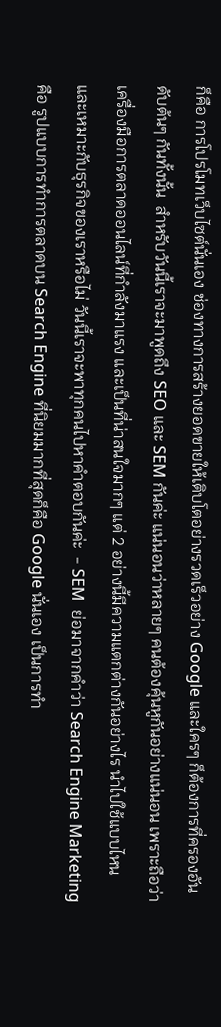ก็คือ การโปรโมทเว็บไซต์นั่นเอง ช่องทางการสร้างยอดขายให้เติบโตอย่างรวดเร็วอย่าง Google และใครๆ ก็ต้องการที่ครองอันดับต้นๆ กันทั้งนั้น  สำหรับวันนี้เราจะมาพูดถึง SEO และ SEM กันค่ะ แน่นอนว่าหลายๆ คนต้องคุ้นหูกันอย่างแน่นอน เพราะถือว่าเครื่องมือการตลาดออนไลน์ที่กำลังมาแรง และเป็นที่น่าสนใจมากๆ แต่ 2 อย่างนี้มีความแตกต่างกันอย่างไร นำไปใช้แบบไหน และเหมาะกับธุรกิจของเราหรือไม่ วันนี้เราจะพาทุกคนไปหาคำตอบกันค่ะ  - SEM  ย่อมาจากคำว่า Search Engine Marketing คือ รูปแบบการทำการตลาดบน Search Engine ที่นิยมมากที่สุดก็คือ Google นั่นเอง เป็นการทำ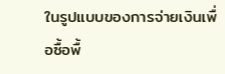ในรูปแบบของการจ่ายเงินเพื่อซื้อพื้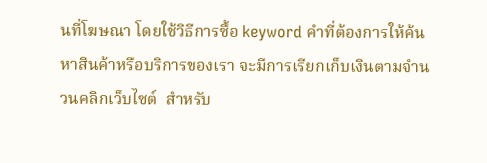นที่โฆษณา โดยใช้วิธีการซื้อ keyword คำที่ต้องการให้ค้นหาสินค้าหรือบริการของเรา จะมีการเรียกเก็บเงินตามจำนวนคลิกเว็บไซต์  สำหรับ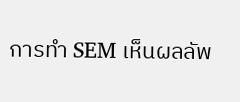การทำ SEM เห็นผลลัพ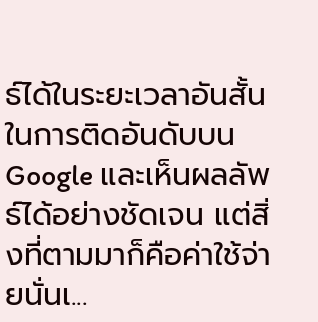ธ์ได้ในระยะเวลาอันสั้นในการติดอันดับบน Google และเห็นผลลัพธ์ได้อย่างชัดเจน แต่สิ่งที่ตามมาก็คือค่าใช้จ่ายนั่นเ...